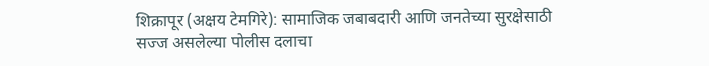शिक्रापूर (अक्षय टेमगिरे): सामाजिक जबाबदारी आणि जनतेच्या सुरक्षेसाठी सज्ज असलेल्या पोलीस दलाचा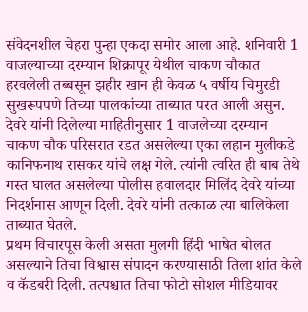संवेदनशील चेहरा पुन्हा एकदा समोर आला आहे. शनिवारी 1 वाजल्याच्या दरम्यान शिक्रापूर येथील चाकण चौकात हरवलेली तब्बसून झहीर खान ही केवळ ५ वर्षीय चिमुरडी सुखरूपपणे तिच्या पालकांच्या ताब्यात परत आली असुन.
देवरे यांनी दिलेल्या माहितीनुसार 1 वाजलेच्या दरम्यान चाकण चौक परिसरात रडत असलेल्या एका लहान मुलीकडे कानिफनाथ रासकर यांचे लक्ष गेले. त्यांनी त्वरित ही बाब तेथे गस्त घालत असलेल्या पोलीस हवालदार मिलिंद देवरे यांच्या निदर्शनास आणून दिली. देवरे यांनी तत्काळ त्या बालिकेला ताब्यात घेतले.
प्रथम विचारपूस केली असता मुलगी हिंदी भाषेत बोलत असल्याने तिचा विश्वास संपादन करण्यासाठी तिला शांत केले व कॅडबरी दिली. तत्पश्चात तिचा फोटो सोशल मीडियावर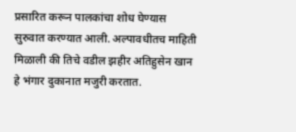प्रसारित करून पालकांचा शोध घेण्यास सुरुवात करण्यात आली. अल्पावधीतच माहिती मिळाली की तिचे वडील झहीर अतिहुसेन खान हे भंगार दुकानात मजुरी करतात.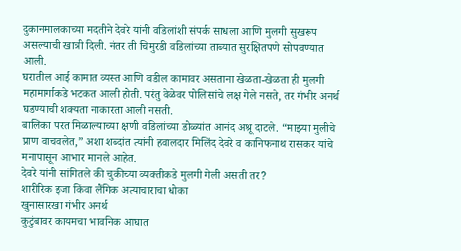दुकानमालकाच्या मदतीने देवरे यांनी वडिलांशी संपर्क साधला आणि मुलगी सुखरूप असल्याची खात्री दिली. नंतर ती चिमुरडी वडिलांच्या ताब्यात सुरक्षितपणे सोपवण्यात आली.
घरातील आई कामात व्यस्त आणि वडील कामावर असताना खेळता-खेळता ही मुलगी महामार्गाकडे भटकत आली होती. परंतु वेळेवर पोलिसांचे लक्ष गेले नसते, तर गंभीर अनर्थ घडण्याची शक्यता नाकारता आली नसती.
बालिका परत मिळाल्याच्या क्षणी वडिलांच्या डोळ्यांत आनंद अश्रू दाटले. “माझ्या मुलीचे प्राण वाचवलेत,” अशा शब्दांत त्यांनी हवालदार मिलिंद देवरे व कानिफनाथ रासकर यांचे मनापासून आभार मानले आहेत.
देवरे यांनी सांगितले की चुकीच्या व्यक्तीकडे मुलगी गेली असती तर?
शारीरिक इजा किंवा लैंगिक अत्याचाराचा धोका
खुनासारखा गंभीर अनर्थ
कुटुंबावर कायमचा भावनिक आघात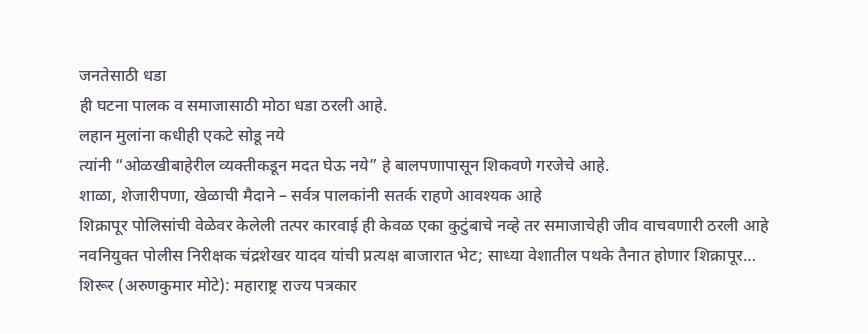जनतेसाठी धडा
ही घटना पालक व समाजासाठी मोठा धडा ठरली आहे.
लहान मुलांना कधीही एकटे सोडू नये
त्यांनी “ओळखीबाहेरील व्यक्तीकडून मदत घेऊ नये” हे बालपणापासून शिकवणे गरजेचे आहे.
शाळा, शेजारीपणा, खेळाची मैदाने – सर्वत्र पालकांनी सतर्क राहणे आवश्यक आहे
शिक्रापूर पोलिसांची वेळेवर केलेली तत्पर कारवाई ही केवळ एका कुटुंबाचे नव्हे तर समाजाचेही जीव वाचवणारी ठरली आहे
नवनियुक्त पोलीस निरीक्षक चंद्रशेखर यादव यांची प्रत्यक्ष बाजारात भेट; साध्या वेशातील पथके तैनात होणार शिक्रापूर…
शिरूर (अरुणकुमार मोटे): महाराष्ट्र राज्य पत्रकार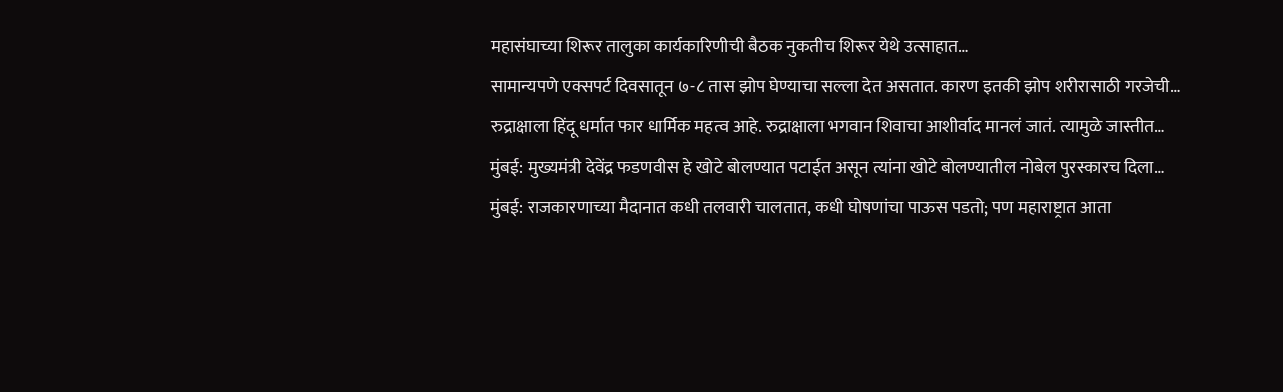महासंघाच्या शिरूर तालुका कार्यकारिणीची बैठक नुकतीच शिरूर येथे उत्साहात…
सामान्यपणे एक्सपर्ट दिवसातून ७-८ तास झोप घेण्याचा सल्ला देत असतात. कारण इतकी झोप शरीरासाठी गरजेची…
रुद्राक्षाला हिंदू धर्मात फार धार्मिक महत्व आहे. रुद्राक्षाला भगवान शिवाचा आशीर्वाद मानलं जातं. त्यामुळे जास्तीत…
मुंबई: मुख्यमंत्री देवेंद्र फडणवीस हे खोटे बोलण्यात पटाईत असून त्यांना खोटे बोलण्यातील नोबेल पुरस्कारच दिला…
मुंबई: राजकारणाच्या मैदानात कधी तलवारी चालतात, कधी घोषणांचा पाऊस पडतो; पण महाराष्ट्रात आता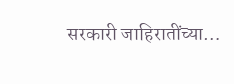सरकारी जाहिरातींच्या…